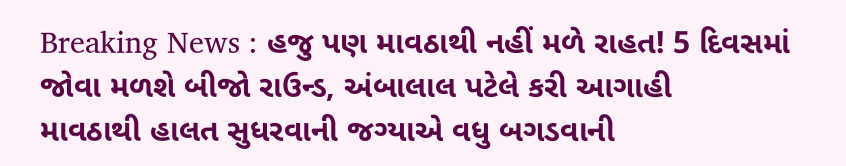Breaking News : હજુ પણ માવઠાથી નહીં મળે રાહત! 5 દિવસમાં જોવા મળશે બીજો રાઉન્ડ, અંબાલાલ પટેલે કરી આગાહી
માવઠાથી હાલત સુધરવાની જગ્યાએ વધુ બગડવાની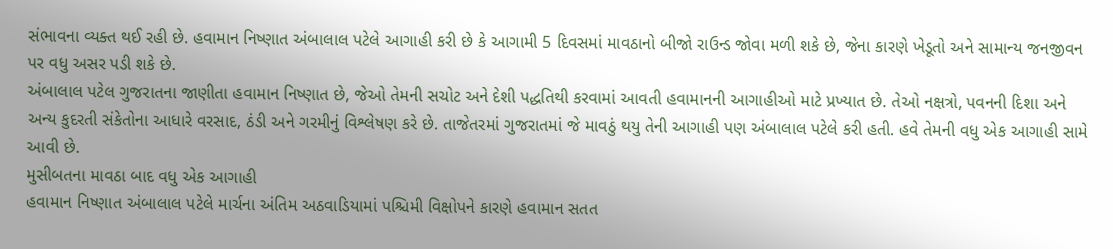સંભાવના વ્યક્ત થઈ રહી છે. હવામાન નિષ્ણાત અંબાલાલ પટેલે આગાહી કરી છે કે આગામી 5 દિવસમાં માવઠાનો બીજો રાઉન્ડ જોવા મળી શકે છે, જેના કારણે ખેડૂતો અને સામાન્ય જનજીવન પર વધુ અસર પડી શકે છે.
અંબાલાલ પટેલ ગુજરાતના જાણીતા હવામાન નિષ્ણાત છે, જેઓ તેમની સચોટ અને દેશી પદ્ધતિથી કરવામાં આવતી હવામાનની આગાહીઓ માટે પ્રખ્યાત છે. તેઓ નક્ષત્રો, પવનની દિશા અને અન્ય કુદરતી સંકેતોના આધારે વરસાદ, ઠંડી અને ગરમીનું વિશ્લેષણ કરે છે. તાજેતરમાં ગુજરાતમાં જે માવઠું થયુ તેની આગાહી પણ અંબાલાલ પટેલે કરી હતી. હવે તેમની વધુ એક આગાહી સામે આવી છે.
મુસીબતના માવઠા બાદ વધુ એક આગાહી
હવામાન નિષ્ણાત અંબાલાલ પટેલે માર્ચના અંતિમ અઠવાડિયામાં પશ્ચિમી વિક્ષોપને કારણે હવામાન સતત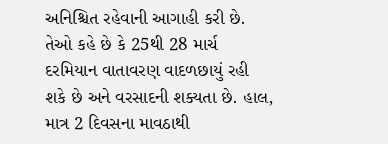અનિશ્ચિત રહેવાની આગાહી કરી છે. તેઓ કહે છે કે 25થી 28 માર્ચ દરમિયાન વાતાવરણ વાદળછાયું રહી શકે છે અને વરસાદની શક્યતા છે. હાલ, માત્ર 2 દિવસના માવઠાથી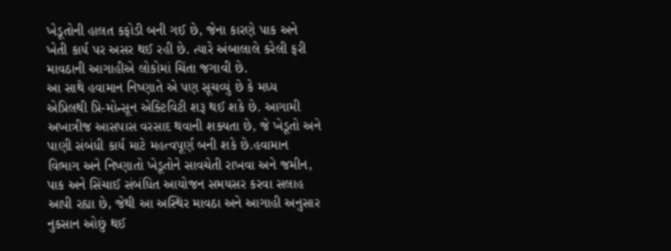ખેડૂતોની હાલત કફોડી બની ગઈ છે, જેના કારણે પાક અને ખેતી કાર્ય પર અસર થઈ રહી છે. ત્યારે અંબાલાલે કરેલી ફરી માવઠાની આગાહીએ લોકોમાં ચિંતા જગાવી છે.
આ સાથે હવામાન નિષ્ણાતે એ પણ સૂચવ્યું છે કે મધ્ય એપ્રિલથી પ્રિ-મોન્સૂન એક્ટિવિટી શરૂ થઈ શકે છે. આગામી અખાત્રીજ આસપાસ વરસાદ થવાની શક્યતા છે, જે ખેડૂતો અને પાણી સંબંધી કાર્ય માટે મહત્વપૂર્ણ બની શકે છે.હવામાન વિભાગ અને નિષ્ણાતો ખેડૂતોને સાવચેતી રાખવા અને જમીન, પાક અને સિંચાઈ સંબંધિત આયોજન સમયસર કરવા સલાહ આપી રહ્યા છે, જેથી આ અસ્થિર માવઠા અને આગાહી અનુસાર નુકસાન ઓછું થઈ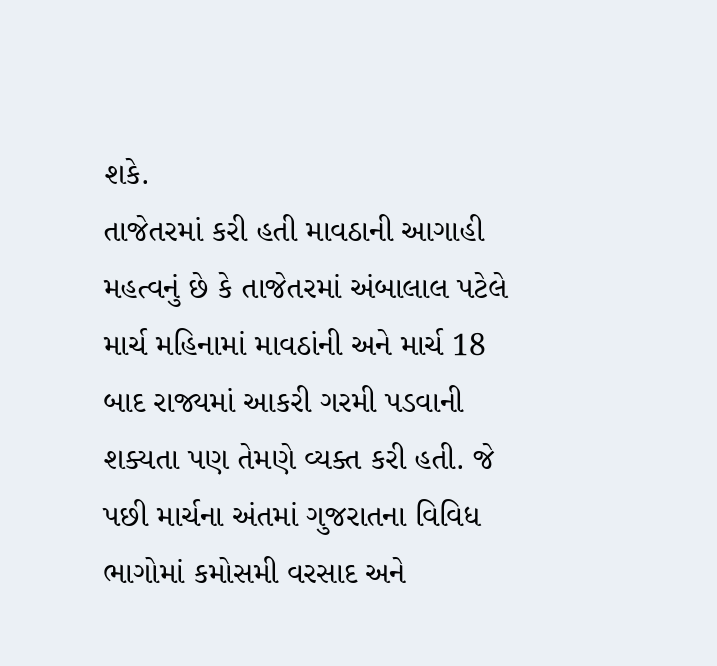શકે.
તાજેતરમાં કરી હતી માવઠાની આગાહી
મહત્વનું છે કે તાજેતરમાં અંબાલાલ પટેલે માર્ચ મહિનામાં માવઠાંની અને માર્ચ 18 બાદ રાજ્યમાં આકરી ગરમી પડવાની શક્યતા પણ તેમણે વ્યક્ત કરી હતી. જે પછી માર્ચના અંતમાં ગુજરાતના વિવિધ ભાગોમાં કમોસમી વરસાદ અને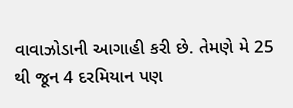વાવાઝોડાની આગાહી કરી છે. તેમણે મે 25 થી જૂન 4 દરમિયાન પણ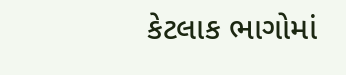કેટલાક ભાગોમાં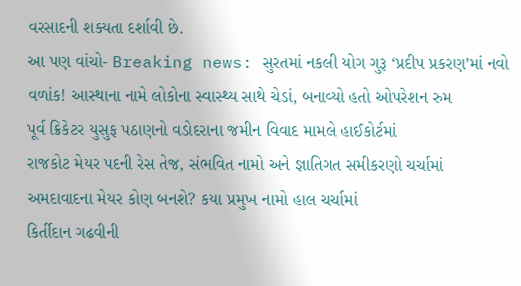વરસાદની શક્યતા દર્શાવી છે.
આ પણ વાંચો- Breaking news: સુરતમાં નકલી યોગ ગુરૂ ‘પ્રદીપ પ્રકરણ’માં નવો વળાંક! આસ્થાના નામે લોકોના સ્વાસ્થ્ય સાથે ચેડાં, બનાવ્યો હતો ઓપરેશન રુમ
પૂર્વ ક્રિકેટર યુસુફ પઠાણનો વડોદરાના જમીન વિવાદ મામલે હાઈકોર્ટમાં
રાજકોટ મેયર પદની રેસ તેજ, સંભવિત નામો અને જ્ઞાતિગત સમીકરણો ચર્ચામાં
અમદાવાદના મેયર કોણ બનશે? કયા પ્રમુખ નામો હાલ ચર્ચામાં
કિર્તીદાન ગઢવીની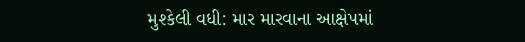મુશ્કેલી વધી: માર મારવાના આક્ષેપમાં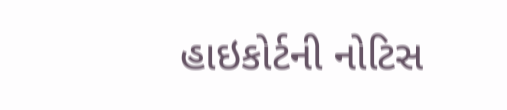હાઇકોર્ટની નોટિસ